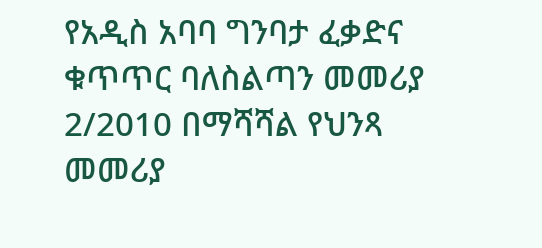የአዲስ አባባ ግንባታ ፈቃድና ቁጥጥር ባለስልጣን መመሪያ 2/2010 በማሻሻል የህንጻ መመሪያ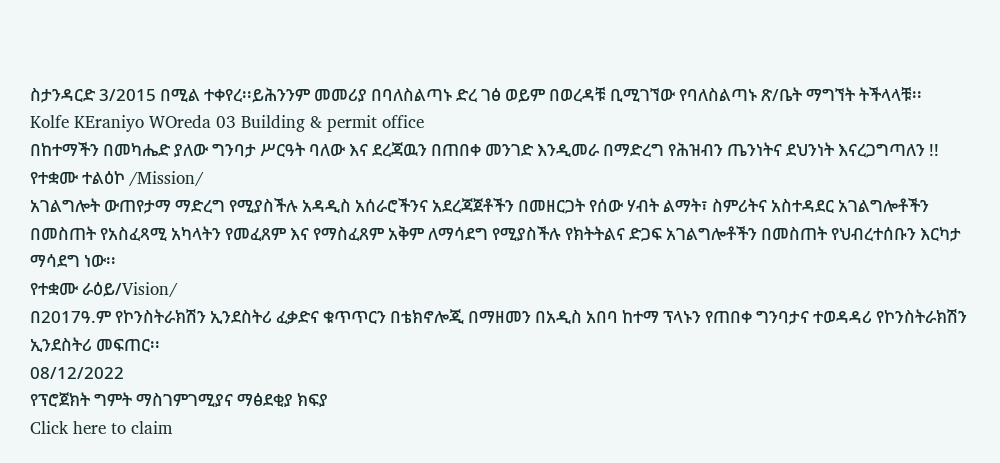ስታንዳርድ 3/2015 በሚል ተቀየረ፡፡ይሕንንም መመሪያ በባለስልጣኑ ድረ ገፅ ወይም በወረዳቹ ቢሚገኘው የባለስልጣኑ ጽ/ቤት ማግኘት ትችላላቹ፡፡
Kolfe KEraniyo WOreda 03 Building & permit office
በከተማችን በመካሔድ ያለው ግንባታ ሥርዓት ባለው እና ደረጃዉን በጠበቀ መንገድ እንዲመራ በማድረግ የሕዝብን ጤንነትና ደህንነት እናረጋግጣለን !!
የተቋሙ ተልዕኮ /Mission/
አገልግሎት ውጠየታማ ማድረግ የሚያስችሉ አዳዲስ አሰራሮችንና አደረጃጀቶችን በመዘርጋት የሰው ሃብት ልማት፣ ስምሪትና አስተዳደር አገልግሎቶችን በመስጠት የአስፈጻሚ አካላትን የመፈጸም እና የማስፈጸም አቅም ለማሳደግ የሚያስችሉ የክትትልና ድጋፍ አገልግሎቶችን በመስጠት የህብረተሰቡን እርካታ ማሳደግ ነው፡፡
የተቋሙ ራዕይ/Vision/
በ2017ዓ.ም የኮንስትራክሽን ኢንደስትሪ ፈቃድና ቁጥጥርን በቴክኖሎጂ በማዘመን በአዲስ አበባ ከተማ ፕላኑን የጠበቀ ግንባታና ተወዳዳሪ የኮንስትራክሽን ኢንደስትሪ መፍጠር፡፡
08/12/2022
የፕሮጀክት ግምት ማስገምገሚያና ማፅደቂያ ክፍያ
Click here to claim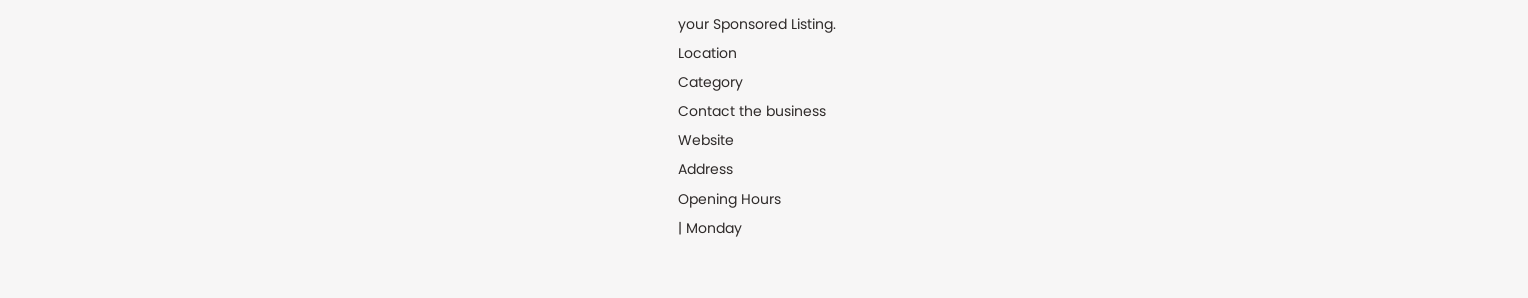your Sponsored Listing.
Location
Category
Contact the business
Website
Address
Opening Hours
| Monday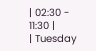| 02:30 - 11:30 |
| Tuesday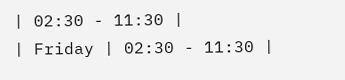| 02:30 - 11:30 |
| Friday | 02:30 - 11:30 |